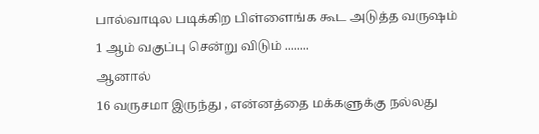பால்வாடில படிக்கிற பிள்ளைங்க கூட அடுத்த வருஷம் 1 ஆம் வகுப்பு சென்று விடும் ........
ஆனால்
16 வருசமா இருந்து , என்னத்தை மக்களுக்கு நல்லது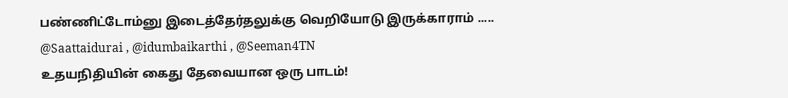பண்ணிட்டோம்னு இடைத்தேர்தலுக்கு வெறியோடு இருக்காராம் .....
@Saattaidurai , @idumbaikarthi , @Seeman4TN
உதயநிதியின் கைது தேவையான ஒரு பாடம்!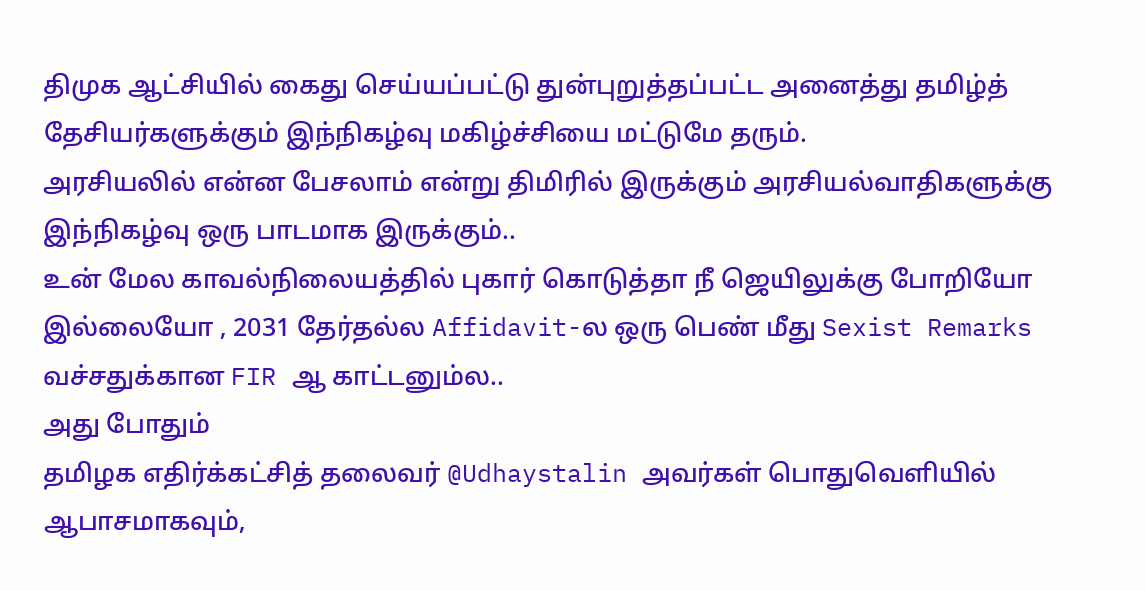திமுக ஆட்சியில் கைது செய்யப்பட்டு துன்புறுத்தப்பட்ட அனைத்து தமிழ்த் தேசியர்களுக்கும் இந்நிகழ்வு மகிழ்ச்சியை மட்டுமே தரும்.
அரசியலில் என்ன பேசலாம் என்று திமிரில் இருக்கும் அரசியல்வாதிகளுக்கு இந்நிகழ்வு ஒரு பாடமாக இருக்கும்..
உன் மேல காவல்நிலையத்தில் புகார் கொடுத்தா நீ ஜெயிலுக்கு போறியோ இல்லையோ , 2031 தேர்தல்ல Affidavit-ல ஒரு பெண் மீது Sexist Remarks வச்சதுக்கான FIR ஆ காட்டனும்ல..
அது போதும்
தமிழக எதிர்க்கட்சித் தலைவர் @Udhaystalin அவர்கள் பொதுவெளியில் ஆபாசமாகவும்,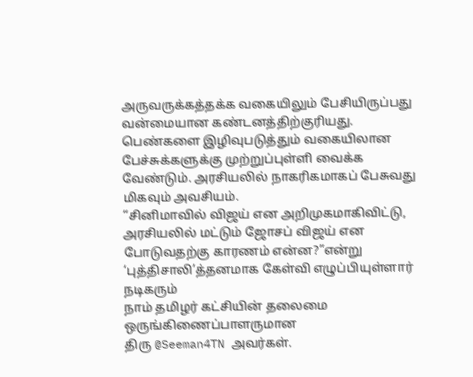அருவருக்கத்தக்க வகையிலும் பேசியிருப்பது வன்மையான கண்டனத்திற்குரியது.
பெண்களை இழிவுபடுத்தும் வகையிலான பேச்சுக்களுக்கு முற்றுப்புள்ளி வைக்க வேண்டும். அரசியலில் நாகரிகமாகப் பேசுவது மிகவும் அவசியம்.
“சினிமாவில் விஜய் என அறிமுகமாகிவிட்டு,
அரசியலில் மட்டும் ஜோசப் விஜய் என போடுவதற்கு காரணம் என்ன?”என்று ‘புத்திசாலி’த்தனமாக கேள்வி எழுப்பியுள்ளார் நடிகரும்
நாம் தமிழர் கட்சியின் தலைமை ஒருங்கிணைப்பாளருமான
திரு @Seeman4TN அவர்கள்.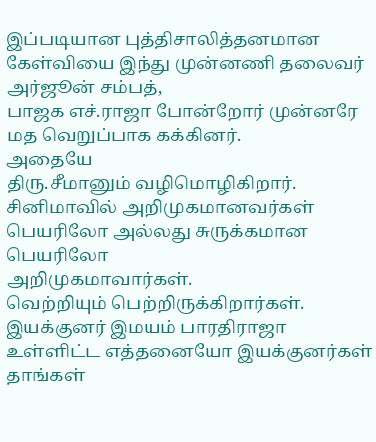இப்படியான புத்திசாலித்தனமான கேள்வியை இந்து முன்னணி தலைவர் அர்ஜூன் சம்பத்,
பாஜக எச்.ராஜா போன்றோர் முன்னரே மத வெறுப்பாக கக்கினர்.
அதையே
திரு.சீமானும் வழிமொழிகிறார்.
சினிமாவில் அறிமுகமானவர்கள் பெயரிலோ அல்லது சுருக்கமான பெயரிலோ
அறிமுகமாவார்கள்.
வெற்றியும் பெற்றிருக்கிறார்கள்.
இயக்குனர் இமயம் பாரதிராஜா உள்ளிட்ட எத்தனையோ இயக்குனர்கள் தாங்கள்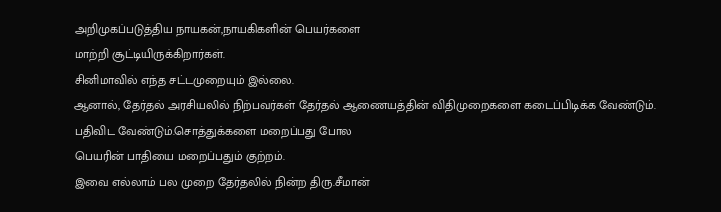அறிமுகப்படுத்திய நாயகன்,நாயகிகளின் பெயர்களை
மாற்றி சூட்டியிருக்கிறார்கள்.
சினிமாவில் எந்த சட்டமுறையும் இல்லை.
ஆனால், தேர்தல் அரசியலில் நிற்பவர்கள் தேர்தல் ஆணையத்தின் விதிமுறைகளை கடைப்பிடிக்க வேண்டும்.
பதிவிட வேண்டும்.சொத்துக்களை மறைப்பது போல
பெயரின் பாதியை மறைப்பதும் குற்றம்.
இவை எல்லாம் பல முறை தேர்தலில் நின்ற திரு.சீமான்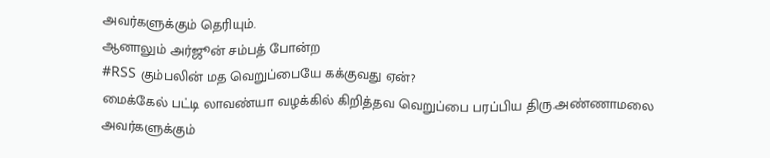அவர்களுக்கும் தெரியும்.
ஆனாலும் அர்ஜூன் சம்பத் போன்ற
#RSS கும்பலின் மத வெறுப்பையே கக்குவது ஏன்?
மைக்கேல் பட்டி லாவண்யா வழக்கில் கிறித்தவ வெறுப்பை பரப்பிய திரு.அண்ணாமலை அவர்களுக்கும்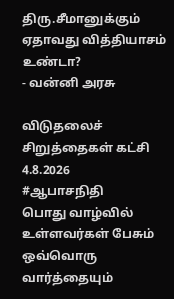திரு.சீமானுக்கும் ஏதாவது வித்தியாசம் உண்டா?
- வன்னி அரசு

விடுதலைச் சிறுத்தைகள் கட்சி
4.8.2026
#ஆபாசநிதி
பொது வாழ்வில் உள்ளவர்கள் பேசும் ஒவ்வொரு வார்த்தையும்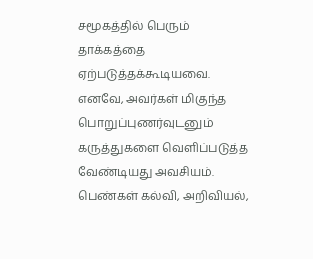சமூகத்தில் பெரும் தாக்கத்தை ஏற்படுத்தக்கூடியவை. எனவே, அவர்கள் மிகுந்த பொறுப்புணர்வுடனும் கருத்துகளை வெளிப்படுத்த வேண்டியது அவசியம்.
பெண்கள் கல்வி, அறிவியல்,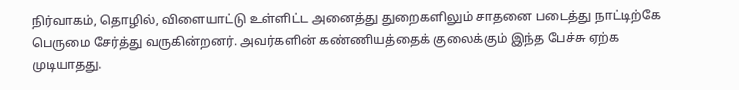நிர்வாகம், தொழில், விளையாட்டு உள்ளிட்ட அனைத்து துறைகளிலும் சாதனை படைத்து நாட்டிற்கே பெருமை சேர்த்து வருகின்றனர். அவர்களின் கண்ணியத்தைக் குலைக்கும் இந்த பேச்சு ஏற்க முடியாதது.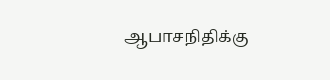ஆபாசநிதிக்கு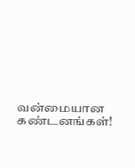வன்மையான கண்டனங்கள்!